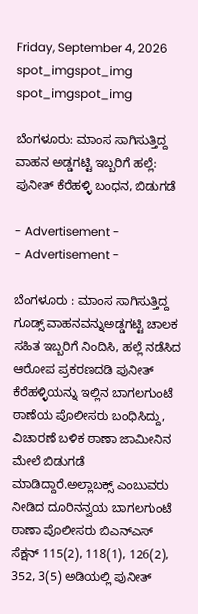Friday, September 4, 2026
spot_imgspot_img
spot_imgspot_img

ಬೆಂಗಳೂರು: ಮಾಂಸ ಸಾಗಿಸುತ್ತಿದ್ದ ವಾಹನ ಅಡ್ಡಗಟ್ಟಿ ಇಬ್ಬರಿಗೆ ಹಲ್ಲೆ: ಪುನೀತ್ ಕೆರೆಹಳ್ಳಿ ಬಂಧನ, ಬಿಡುಗಡೆ

- Advertisement -
- Advertisement -

ಬೆಂಗಳೂರು : ಮಾಂಸ ಸಾಗಿಸುತ್ತಿದ್ದ ಗೂಡ್ಸ್ ವಾಹನವನ್ನುಅಡ್ಡಗಟ್ಟಿ ಚಾಲಕ ಸಹಿತ ಇಬ್ಬರಿಗೆ ನಿಂದಿಸಿ, ಹಲ್ಲೆ ನಡೆಸಿದ ಆರೋಪ ಪ್ರಕರಣದಡಿ ಪುನೀತ್ ಕೆರೆಹಳ್ಳಿಯನ್ನು ಇಲ್ಲಿನ ಬಾಗಲಗುಂಟೆ ಠಾಣೆಯ ಪೊಲೀಸರು ಬಂಧಿಸಿದ್ದು, ವಿಚಾರಣೆ ಬಳಿಕ ಠಾಣಾ ಜಾಮೀನಿನ ಮೇಲೆ ಬಿಡುಗಡೆ ಮಾಡಿದ್ದಾರೆ.ಅಲ್ಲಾಬಕ್ಸ್‌ ಎಂಬುವರು ನೀಡಿದ ದೂರಿನನ್ವಯ ಬಾಗಲಗುಂಟೆ ಠಾಣಾ ಪೊಲೀಸರು ಬಿಎನ್‌ಎಸ್ ಸೆಕ್ಷನ್ 115(2), 118(1), 126(2), 352, 3(5) ಅಡಿಯಲ್ಲಿ ಪುನೀತ್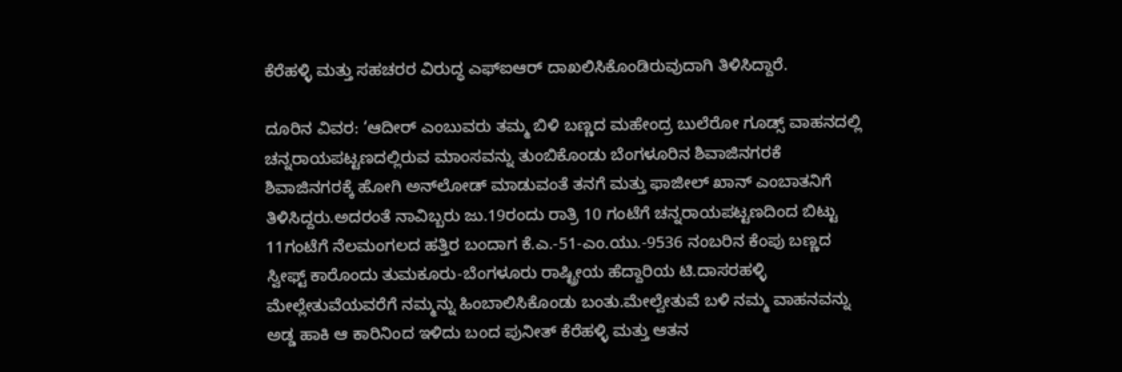ಕೆರೆಹಳ್ಳಿ ಮತ್ತು ಸಹಚರರ ವಿರುದ್ಧ ಎಫ್‌ಐಆ‌ರ್ ದಾಖಲಿಸಿಕೊಂಡಿರುವುದಾಗಿ ತಿಳಿಸಿದ್ದಾರೆ.

ದೂರಿನ ವಿವರ: ‘ಆದೀರ್ ಎಂಬುವರು ತಮ್ಮ ಬಿಳಿ ಬಣ್ಣದ ಮಹೇಂದ್ರ ಬುಲೆರೋ ಗೂಡ್ಸ್‌ ವಾಹನದಲ್ಲಿ ಚನ್ನರಾಯಪಟ್ಟಣದಲ್ಲಿರುವ ಮಾಂಸವನ್ನು ತುಂಬಿಕೊಂಡು ಬೆಂಗಳೂರಿನ ಶಿವಾಜಿನಗರಕೆ ಶಿವಾಜಿನಗರಕ್ಕೆ ಹೋಗಿ ಅನ್‌ಲೋಡ್ ಮಾಡುವಂತೆ ತನಗೆ ಮತ್ತು ಫಾಜೀಲ್ ಖಾನ್ ಎಂಬಾತನಿಗೆ ತಿಳಿಸಿದ್ದರು.ಅದರಂತೆ ನಾವಿಬ್ಬರು ಜು.19ರಂದು ರಾತ್ರಿ 10 ಗಂಟೆಗೆ ಚನ್ನರಾಯಪಟ್ಟಣದಿಂದ ಬಿಟ್ಟು 11ಗಂಟೆಗೆ ನೆಲಮಂಗಲದ ಹತ್ತಿರ ಬಂದಾಗ ಕೆ.ಎ.-51-ಎಂ.ಯು.-9536 ನಂಬರಿನ ಕೆಂಪು ಬಣ್ಣದ ಸ್ವೀಫ್ಟ್ ಕಾರೊಂದು ತುಮಕೂರು-ಬೆಂಗಳೂರು ರಾಷ್ಟ್ರೀಯ ಹೆದ್ದಾರಿಯ ಟಿ.ದಾಸರಹಳ್ಳಿ ಮೇಲ್ಲೇತುವೆಯವರೆಗೆ ನಮ್ಮನ್ನು ಹಿಂಬಾಲಿಸಿಕೊಂಡು ಬಂತು.ಮೇಲ್ವೇತುವೆ ಬಳಿ ನಮ್ಮ ವಾಹನವನ್ನು ಅಡ್ಡ ಹಾಕಿ ಆ ಕಾರಿನಿಂದ ಇಳಿದು ಬಂದ ಪುನೀತ್ ಕೆರೆಹಳ್ಳಿ ಮತ್ತು ಆತನ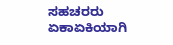ಸಹಚರರು ಏಕಾಏಕಿಯಾಗಿ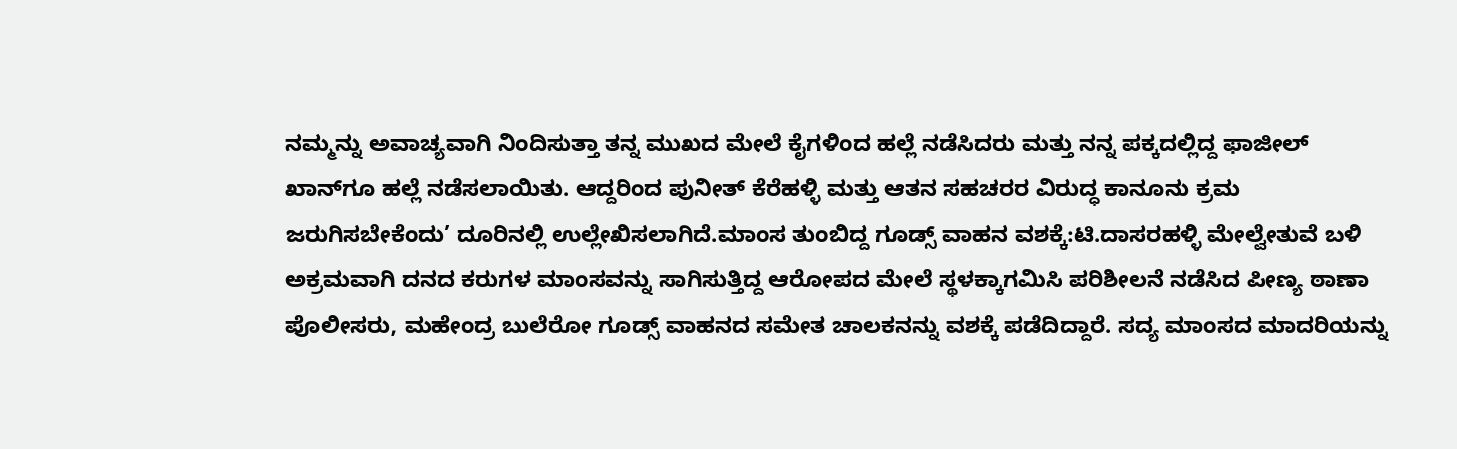ನಮ್ಮನ್ನು ಅವಾಚ್ಯವಾಗಿ ನಿಂದಿಸುತ್ತಾ ತನ್ನ ಮುಖದ ಮೇಲೆ ಕೈಗಳಿಂದ ಹಲ್ಲೆ ನಡೆಸಿದರು ಮತ್ತು ನನ್ನ ಪಕ್ಕದಲ್ಲಿದ್ದ ಫಾಜೀಲ್ ಖಾನ್‌ಗೂ ಹಲ್ಲೆ ನಡೆಸಲಾಯಿತು. ಆದ್ದರಿಂದ ಪುನೀತ್ ಕೆರೆಹಳ್ಳಿ ಮತ್ತು ಆತನ ಸಹಚರರ ವಿರುದ್ಧ ಕಾನೂನು ಕ್ರಮ ಜರುಗಿಸಬೇಕೆಂದು’ ದೂರಿನಲ್ಲಿ ಉಲ್ಲೇಖಿಸಲಾಗಿದೆ.ಮಾಂಸ ತುಂಬಿದ್ದ ಗೂಡ್ಸ್‌ ವಾಹನ ವಶಕ್ಕೆ:ಟಿ.ದಾಸರಹಳ್ಳಿ ಮೇಲ್ವೇತುವೆ ಬಳಿ ಅಕ್ರಮವಾಗಿ ದನದ ಕರುಗಳ ಮಾಂಸವನ್ನು ಸಾಗಿಸುತ್ತಿದ್ದ ಆರೋಪದ ಮೇಲೆ ಸ್ಥಳಕ್ಕಾಗಮಿಸಿ ಪರಿಶೀಲನೆ ನಡೆಸಿದ ಪೀಣ್ಯ ಠಾಣಾ ಪೊಲೀಸರು, ಮಹೇಂದ್ರ ಬುಲೆರೋ ಗೂಡ್ಸ್ ವಾಹನದ ಸಮೇತ ಚಾಲಕನನ್ನು ವಶಕ್ಕೆ ಪಡೆದಿದ್ದಾರೆ. ಸದ್ಯ ಮಾಂಸದ ಮಾದರಿಯನ್ನು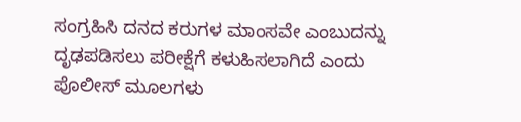ಸಂಗ್ರಹಿಸಿ ದನದ ಕರುಗಳ ಮಾಂಸವೇ ಎಂಬುದನ್ನು ದೃಢಪಡಿಸಲು ಪರೀಕ್ಷೆಗೆ ಕಳುಹಿಸಲಾಗಿದೆ ಎಂದು ಪೊಲೀಸ್ ಮೂಲಗಳು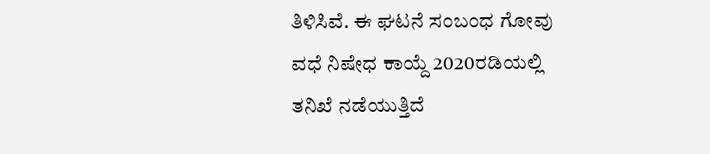ತಿಳಿಸಿವೆ. ಈ ಘಟನೆ ಸಂಬಂಧ ಗೋವು ವಧೆ ನಿಷೇಧ ಕಾಯ್ದೆ 2020ರಡಿಯಲ್ಲಿ ತನಿಖೆ ನಡೆಯುತ್ತಿದೆ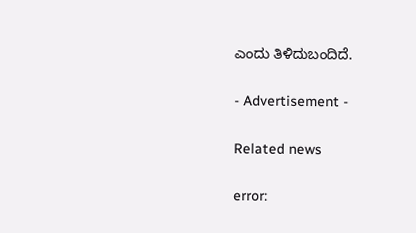ಎಂದು ತಿಳಿದುಬಂದಿದೆ.

- Advertisement -

Related news

error: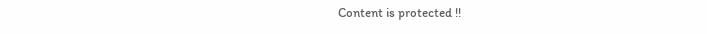Content is protected !!